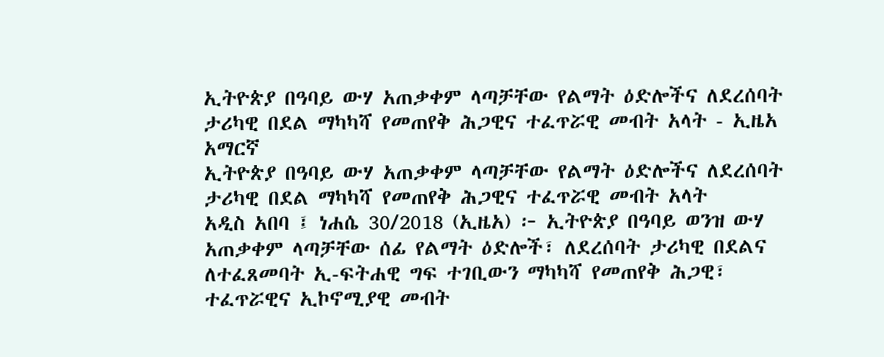ኢትዮጵያ በዓባይ ውሃ አጠቃቀም ላጣቻቸው የልማት ዕድሎችና ለደረሰባት ታሪካዊ በደል ማካካሻ የመጠየቅ ሕጋዊና ተፈጥሯዊ መብት አላት - ኢዜአ አማርኛ
ኢትዮጵያ በዓባይ ውሃ አጠቃቀም ላጣቻቸው የልማት ዕድሎችና ለደረሰባት ታሪካዊ በደል ማካካሻ የመጠየቅ ሕጋዊና ተፈጥሯዊ መብት አላት
አዲስ አበባ ፤ ነሐሴ 30/2018 (ኢዜአ) ፦ ኢትዮጵያ በዓባይ ወንዝ ውሃ አጠቃቀም ላጣቻቸው ሰፊ የልማት ዕድሎች፣ ለደረሰባት ታሪካዊ በደልና ለተፈጸመባት ኢ-ፍትሐዊ ግፍ ተገቢውን ማካካሻ የመጠየቅ ሕጋዊ፣ ተፈጥሯዊና ኢኮኖሚያዊ መብት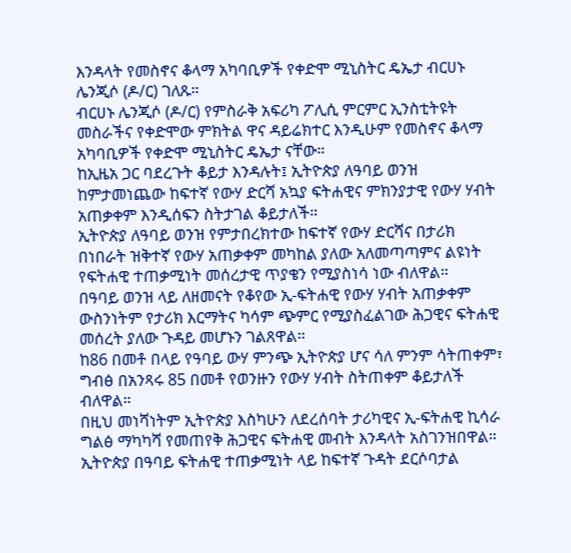እንዳላት የመስኖና ቆላማ አካባቢዎች የቀድሞ ሚኒስትር ዴኤታ ብርሀኑ ሌንጂሶ (ዶ/ር) ገለጹ።
ብርሀኑ ሌንጂሶ (ዶ/ር) የምስራቅ አፍሪካ ፖሊሲ ምርምር ኢንስቲትዩት መስራችና የቀድሞው ምክትል ዋና ዳይሬክተር እንዲሁም የመስኖና ቆላማ አካባቢዎች የቀድሞ ሚኒስትር ዴኤታ ናቸው።
ከኢዜአ ጋር ባደረጉት ቆይታ እንዳሉት፤ ኢትዮጵያ ለዓባይ ወንዝ ከምታመነጨው ከፍተኛ የውሃ ድርሻ አኳያ ፍትሐዊና ምክንያታዊ የውሃ ሃብት አጠቃቀም እንዲሰፍን ስትታገል ቆይታለች።
ኢትዮጵያ ለዓባይ ወንዝ የምታበረክተው ከፍተኛ የውሃ ድርሻና በታሪክ በነበራት ዝቅተኛ የውሃ አጠቃቀም መካከል ያለው አለመጣጣምና ልዩነት የፍትሐዊ ተጠቃሚነት መሰረታዊ ጥያቄን የሚያስነሳ ነው ብለዋል።
በዓባይ ወንዝ ላይ ለዘመናት የቆየው ኢ-ፍትሐዊ የውሃ ሃብት አጠቃቀም ውስንነትም የታሪክ እርማትና ካሳም ጭምር የሚያስፈልገው ሕጋዊና ፍትሐዊ መሰረት ያለው ጉዳይ መሆኑን ገልጸዋል።
ከ86 በመቶ በላይ የዓባይ ውሃ ምንጭ ኢትዮጵያ ሆና ሳለ ምንም ሳትጠቀም፣ ግብፅ በአንጻሩ 85 በመቶ የወንዙን የውሃ ሃብት ስትጠቀም ቆይታለች ብለዋል።
በዚህ መነሻነትም ኢትዮጵያ እስካሁን ለደረሰባት ታሪካዊና ኢ-ፍትሐዊ ኪሳራ ግልፅ ማካካሻ የመጠየቅ ሕጋዊና ፍትሐዊ መብት እንዳላት አስገንዝበዋል።
ኢትዮጵያ በዓባይ ፍትሐዊ ተጠቃሚነት ላይ ከፍተኛ ጉዳት ደርሶባታል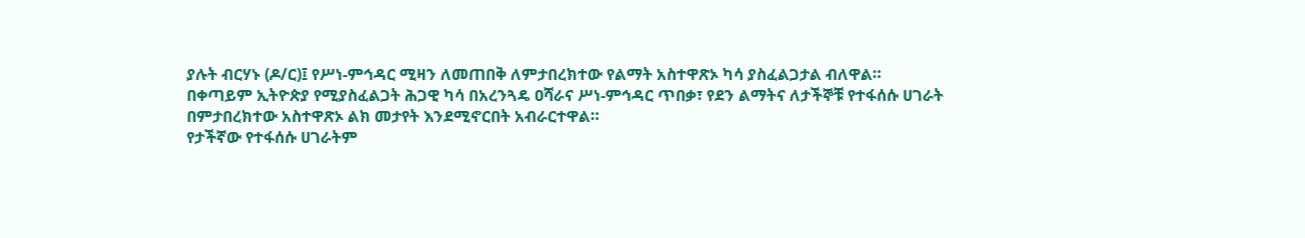ያሉት ብርሃኑ (ዶ/ር)፤ የሥነ-ምኅዳር ሚዛን ለመጠበቅ ለምታበረክተው የልማት አስተዋጽኦ ካሳ ያስፈልጋታል ብለዋል።
በቀጣይም ኢትዮጵያ የሚያስፈልጋት ሕጋዊ ካሳ በአረንጓዴ ዐሻራና ሥነ-ምኅዳር ጥበቃ፣ የደን ልማትና ለታችኞቹ የተፋሰሱ ሀገራት በምታበረክተው አስተዋጽኦ ልክ መታየት እንደሚኖርበት አብራርተዋል።
የታችኛው የተፋሰሱ ሀገራትም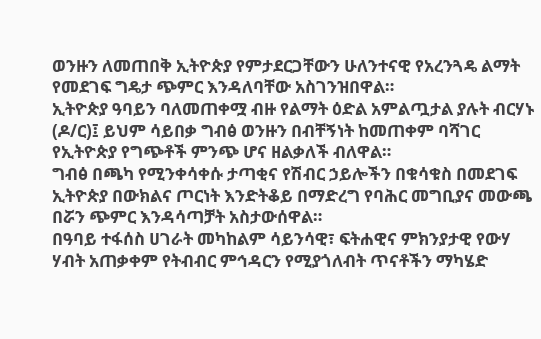ወንዙን ለመጠበቅ ኢትዮጵያ የምታደርጋቸውን ሁለንተናዊ የአረንጓዴ ልማት የመደገፍ ግዴታ ጭምር እንዳለባቸው አስገንዝበዋል።
ኢትዮጵያ ዓባይን ባለመጠቀሟ ብዙ የልማት ዕድል አምልጧታል ያሉት ብርሃኑ (ዶ/ር)፤ ይህም ሳይበቃ ግብፅ ወንዙን በብቸኝነት ከመጠቀም ባሻገር የኢትዮጵያ የግጭቶች ምንጭ ሆና ዘልቃለች ብለዋል።
ግብፅ በጫካ የሚንቀሳቀሱ ታጣቂና የሽብር ኃይሎችን በቁሳቁስ በመደገፍ ኢትዮጵያ በውክልና ጦርነት እንድትቆይ በማድረግ የባሕር መግቢያና መውጫ በሯን ጭምር እንዳሳጣቻት አስታውሰዋል።
በዓባይ ተፋሰስ ሀገራት መካከልም ሳይንሳዊ፣ ፍትሐዊና ምክንያታዊ የውሃ ሃብት አጠቃቀም የትብብር ምኅዳርን የሚያጎለብት ጥናቶችን ማካሄድ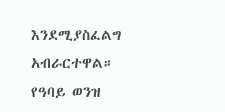እንደሚያስፈልግ አብራርተዋል።
የዓባይ ወንዝ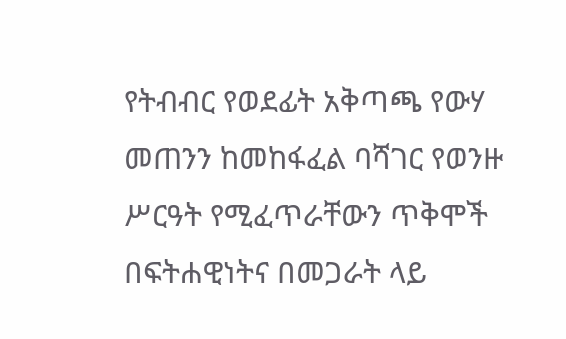የትብብር የወደፊት አቅጣጫ የውሃ መጠንን ከመከፋፈል ባሻገር የወንዙ ሥርዓት የሚፈጥራቸውን ጥቅሞች በፍትሐዊነትና በመጋራት ላይ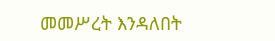መመሥረት እንዳለበት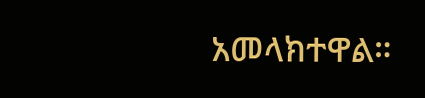አመላክተዋል።